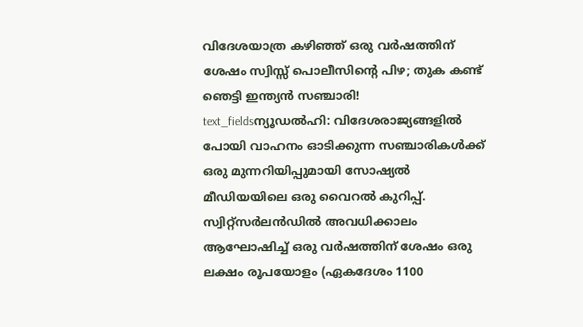വിദേശയാത്ര കഴിഞ്ഞ് ഒരു വർഷത്തിന് ശേഷം സ്വിസ്സ് പൊലീസിന്റെ പിഴ; തുക കണ്ട് ഞെട്ടി ഇന്ത്യൻ സഞ്ചാരി!
text_fieldsന്യൂഡൽഹി: വിദേശരാജ്യങ്ങളിൽ പോയി വാഹനം ഓടിക്കുന്ന സഞ്ചാരികൾക്ക് ഒരു മുന്നറിയിപ്പുമായി സോഷ്യൽ മീഡിയയിലെ ഒരു വൈറൽ കുറിപ്പ്. സ്വിറ്റ്സർലൻഡിൽ അവധിക്കാലം ആഘോഷിച്ച് ഒരു വർഷത്തിന് ശേഷം ഒരു ലക്ഷം രൂപയോളം (ഏകദേശം 1100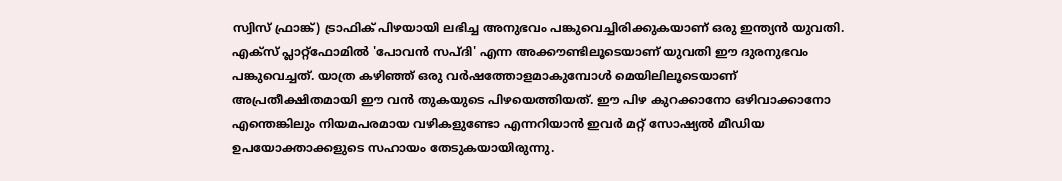സ്വിസ് ഫ്രാങ്ക്) ട്രാഫിക് പിഴയായി ലഭിച്ച അനുഭവം പങ്കുവെച്ചിരിക്കുകയാണ് ഒരു ഇന്ത്യൻ യുവതി.
എക്സ് പ്ലാറ്റ്ഫോമിൽ 'പോവൻ സപ്ദി' എന്ന അക്കൗണ്ടിലൂടെയാണ് യുവതി ഈ ദുരനുഭവം പങ്കുവെച്ചത്. യാത്ര കഴിഞ്ഞ് ഒരു വർഷത്തോളമാകുമ്പോൾ മെയിലിലൂടെയാണ് അപ്രതീക്ഷിതമായി ഈ വൻ തുകയുടെ പിഴയെത്തിയത്. ഈ പിഴ കുറക്കാനോ ഒഴിവാക്കാനോ എന്തെങ്കിലും നിയമപരമായ വഴികളുണ്ടോ എന്നറിയാൻ ഇവർ മറ്റ് സോഷ്യൽ മീഡിയ ഉപയോക്താക്കളുടെ സഹായം തേടുകയായിരുന്നു.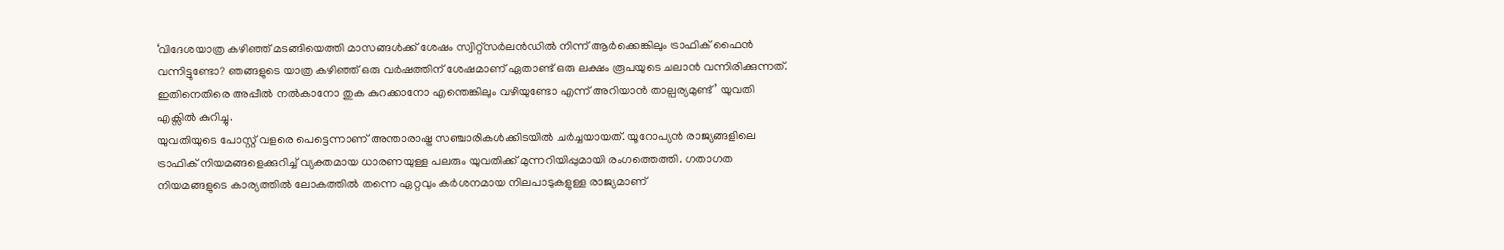‘വിദേശയാത്ര കഴിഞ്ഞ് മടങ്ങിയെത്തി മാസങ്ങൾക്ക് ശേഷം സ്വിറ്റ്സർലൻഡിൽ നിന്ന് ആർക്കെങ്കിലും ട്രാഫിക് ഫൈൻ വന്നിട്ടുണ്ടോ? ഞങ്ങളുടെ യാത്ര കഴിഞ്ഞ് ഒരു വർഷത്തിന് ശേഷമാണ് ഏതാണ്ട് ഒരു ലക്ഷം രൂപയുടെ ചലാൻ വന്നിരിക്കുന്നത്. ഇതിനെതിരെ അപ്പീൽ നൽകാനോ തുക കുറക്കാനോ എന്തെങ്കിലും വഴിയുണ്ടോ എന്ന് അറിയാൻ താല്പര്യമുണ്ട്’ യുവതി എക്സിൽ കുറിച്ചു.
യുവതിയുടെ പോസ്റ്റ് വളരെ പെട്ടെന്നാണ് അന്താരാഷ്ട്ര സഞ്ചാരികൾക്കിടയിൽ ചർച്ചയായത്. യൂറോപ്യൻ രാജ്യങ്ങളിലെ ട്രാഫിക് നിയമങ്ങളെക്കുറിച്ച് വ്യക്തമായ ധാരണയുള്ള പലരും യുവതിക്ക് മുന്നറിയിപ്പുമായി രംഗത്തെത്തി. ഗതാഗത നിയമങ്ങളുടെ കാര്യത്തിൽ ലോകത്തിൽ തന്നെ ഏറ്റവും കർശനമായ നിലപാടുകളുള്ള രാജ്യമാണ്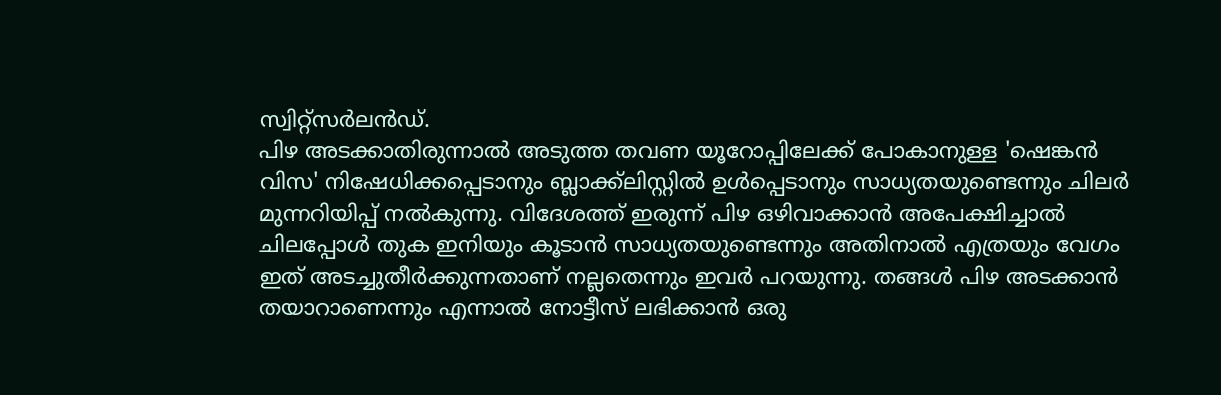സ്വിറ്റ്സർലൻഡ്.
പിഴ അടക്കാതിരുന്നാൽ അടുത്ത തവണ യൂറോപ്പിലേക്ക് പോകാനുള്ള 'ഷെങ്കൻ വിസ' നിഷേധിക്കപ്പെടാനും ബ്ലാക്ക്ലിസ്റ്റിൽ ഉൾപ്പെടാനും സാധ്യതയുണ്ടെന്നും ചിലർ മുന്നറിയിപ്പ് നൽകുന്നു. വിദേശത്ത് ഇരുന്ന് പിഴ ഒഴിവാക്കാൻ അപേക്ഷിച്ചാൽ ചിലപ്പോൾ തുക ഇനിയും കൂടാൻ സാധ്യതയുണ്ടെന്നും അതിനാൽ എത്രയും വേഗം ഇത് അടച്ചുതീർക്കുന്നതാണ് നല്ലതെന്നും ഇവർ പറയുന്നു. തങ്ങൾ പിഴ അടക്കാൻ തയാറാണെന്നും എന്നാൽ നോട്ടീസ് ലഭിക്കാൻ ഒരു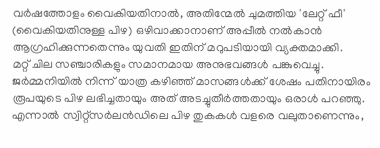വർഷത്തോളം വൈകിയതിനാൽ, അതിന്മേൽ ചുമത്തിയ 'ലേറ്റ് ഫീ' (വൈകിയതിനുള്ള പിഴ) ഒഴിവാക്കാനാണ് അപ്പീൽ നൽകാൻ ആഗ്രഹിക്കുന്നതെന്നും യുവതി ഇതിന് മറുപടിയായി വ്യക്തമാക്കി.
മറ്റ് ചില സഞ്ചാരികളും സമാനമായ അനുഭവങ്ങൾ പങ്കുവെച്ചു. ജർമ്മനിയിൽ നിന്ന് യാത്ര കഴിഞ്ഞ് മാസങ്ങൾക്ക് ശേഷം പതിനായിരം രൂപയുടെ പിഴ ലഭിച്ചതായും അത് അടച്ചുതീർത്തതായും ഒരാൾ പറഞ്ഞു. എന്നാൽ സ്വിറ്റ്സർലൻഡിലെ പിഴ തുകകൾ വളരെ വലുതാണെന്നും,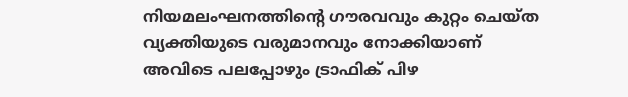നിയമലംഘനത്തിന്റെ ഗൗരവവും കുറ്റം ചെയ്ത വ്യക്തിയുടെ വരുമാനവും നോക്കിയാണ് അവിടെ പലപ്പോഴും ട്രാഫിക് പിഴ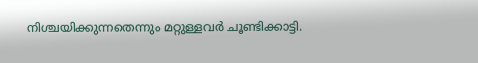നിശ്ചയിക്കുന്നതെന്നും മറ്റുള്ളവർ ചൂണ്ടിക്കാട്ടി.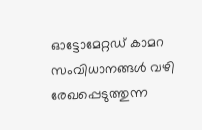ഓട്ടോമേറ്റഡ് കാമറ സംവിധാനങ്ങൾ വഴി രേഖപ്പെടുത്തുന്ന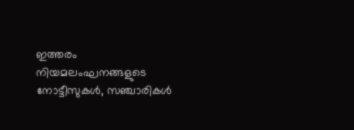ഇത്തരം നിയമലംഘനങ്ങളുടെ നോട്ടീസുകൾ, സഞ്ചാരികൾ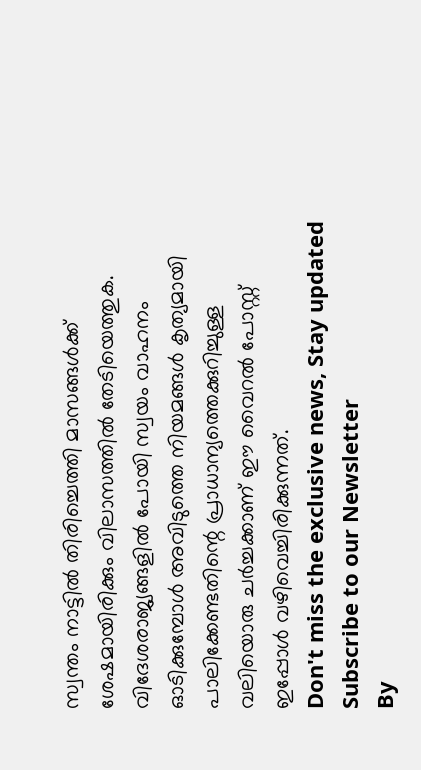സ്വന്തം നാട്ടിൽ തിരിച്ചെത്തി മാസങ്ങൾക്ക് ശേഷമായിരിക്കും വിലാസത്തിൽ തേടിയെത്തുക. വിദേശരാജ്യങ്ങളിൽ പോയി സ്വയം വാഹനം ഓടിക്കുമ്പോൾ അവിടുത്തെ നിയമങ്ങൾ കൃത്യമായി പാലിക്കേണ്ടതിന്റെ പ്രാധാന്യത്തെക്കുറിച്ചുള്ള വലിയൊരു ചർച്ചക്കാണ് ഈ വൈറൽ പോസ്റ്റ് ഇപ്പോൾ വഴിവെച്ചിരിക്കുന്നത്.
Don't miss the exclusive news, Stay updated
Subscribe to our Newsletter
By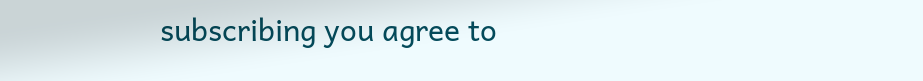subscribing you agree to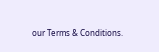our Terms & Conditions.